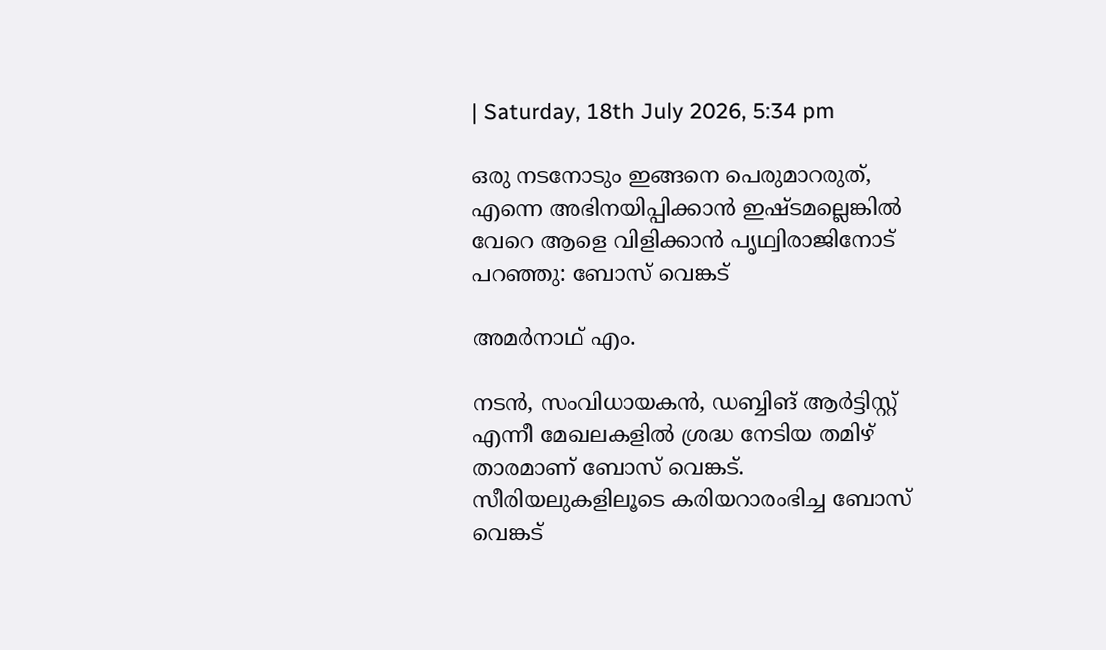| Saturday, 18th July 2026, 5:34 pm

ഒരു നടനോടും ഇങ്ങനെ പെരുമാറരുത്, എന്നെ അഭിനയിപ്പിക്കാന്‍ ഇഷ്ടമല്ലെങ്കില്‍ വേറെ ആളെ വിളിക്കാന്‍ പൃഥ്വിരാജിനോട് പറഞ്ഞു: ബോസ് വെങ്കട്

അമര്‍നാഥ് എം.

നടന്‍, സംവിധായകന്‍, ഡബ്ബിങ് ആര്‍ട്ടിസ്റ്റ് എന്നീ മേഖലകളില്‍ ശ്രദ്ധ നേടിയ തമിഴ് താരമാണ് ബോസ് വെങ്കട്. സീരിയലുകളിലൂടെ കരിയറാരംഭിച്ച ബോസ് വെങ്കട്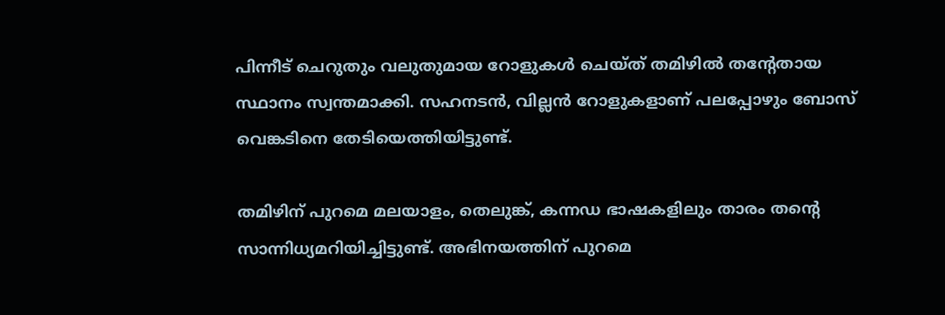പിന്നീട് ചെറുതും വലുതുമായ റോളുകള്‍ ചെയ്ത് തമിഴില്‍ തന്റേതായ സ്ഥാനം സ്വന്തമാക്കി. സഹനടന്‍, വില്ലന്‍ റോളുകളാണ് പലപ്പോഴും ബോസ് വെങ്കടിനെ തേടിയെത്തിയിട്ടുണ്ട്.

തമിഴിന് പുറമെ മലയാളം, തെലുങ്ക്, കന്നഡ ഭാഷകളിലും താരം തന്റെ സാന്നിധ്യമറിയിച്ചിട്ടുണ്ട്. അഭിനയത്തിന് പുറമെ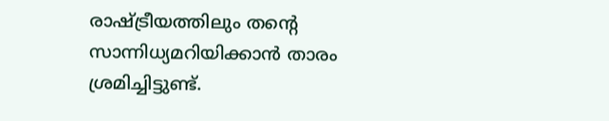രാഷ്ട്രീയത്തിലും തന്റെ സാന്നിധ്യമറിയിക്കാന്‍ താരം ശ്രമിച്ചിട്ടുണ്ട്.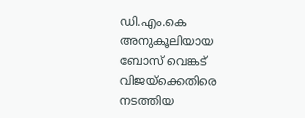ഡി.എം.കെ അനുകൂലിയായ ബോസ് വെങ്കട് വിജയ്‌ക്കെതിരെ നടത്തിയ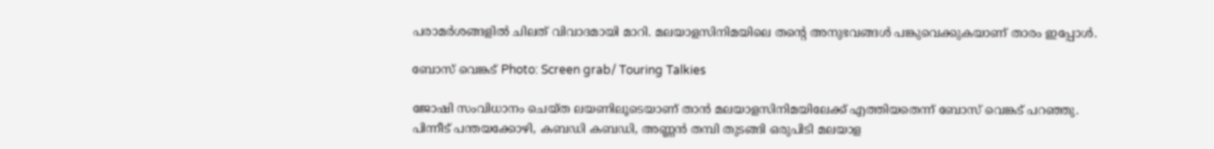പരാമര്‍ശങ്ങളില്‍ ചിലത് വിവാദമായി മാറി. മലയാളസിനിമയിലെ തന്റെ അനുഭവങ്ങള്‍ പങ്കുവെക്കുകയാണ് താരം ഇപ്പോള്‍.

ബോസ് വെങ്കട് Photo: Screen grab/ Touring Talkies

ജോഷി സംവിധാനം ചെയ്ത ലയണിലൂടെയാണ് താന്‍ മലയാളസിനിമയിലേക്ക് എത്തിയതെന്ന് ബോസ് വെങ്കട് പറഞ്ഞു. പിന്നീട് പന്തയക്കോഴി, കബഡി കബഡി, അണ്ണന്‍ തമ്പി തുടങ്ങി ഒരുപിടി മലയാള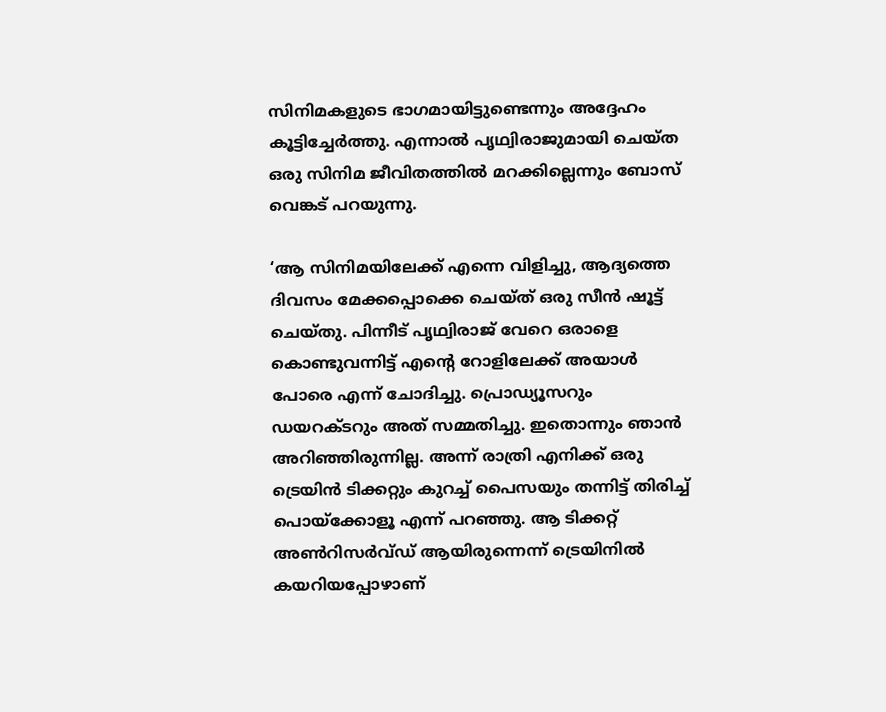സിനിമകളുടെ ഭാഗമായിട്ടുണ്ടെന്നും അദ്ദേഹം കൂട്ടിച്ചേര്‍ത്തു. എന്നാല്‍ പൃഥ്വിരാജുമായി ചെയ്ത ഒരു സിനിമ ജീവിതത്തില്‍ മറക്കില്ലെന്നും ബോസ് വെങ്കട് പറയുന്നു.

‘ആ സിനിമയിലേക്ക് എന്നെ വിളിച്ചു, ആദ്യത്തെ ദിവസം മേക്കപ്പൊക്കെ ചെയ്ത് ഒരു സീന്‍ ഷൂട്ട് ചെയ്തു. പിന്നീട് പൃഥ്വിരാജ് വേറെ ഒരാളെ കൊണ്ടുവന്നിട്ട് എന്റെ റോളിലേക്ക് അയാള്‍ പോരെ എന്ന് ചോദിച്ചു. പ്രൊഡ്യൂസറും ഡയറക്ടറും അത് സമ്മതിച്ചു. ഇതൊന്നും ഞാന്‍ അറിഞ്ഞിരുന്നില്ല. അന്ന് രാത്രി എനിക്ക് ഒരു ട്രെയിന്‍ ടിക്കറ്റും കുറച്ച് പൈസയും തന്നിട്ട് തിരിച്ച് പൊയ്‌ക്കോളൂ എന്ന് പറഞ്ഞു. ആ ടിക്കറ്റ് അണ്‍റിസര്‍വ്ഡ് ആയിരുന്നെന്ന് ട്രെയിനില്‍ കയറിയപ്പോഴാണ്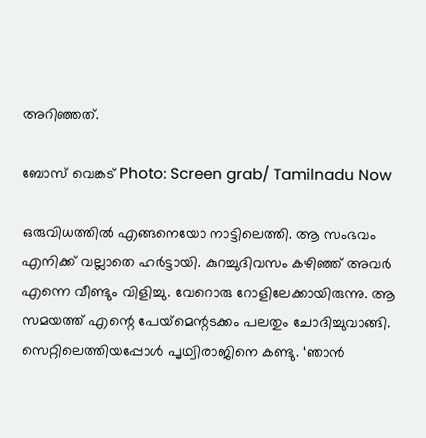അറിഞ്ഞത്.

ബോസ് വെങ്കട് Photo: Screen grab/ Tamilnadu Now

ഒരുവിധത്തില്‍ എങ്ങനെയോ നാട്ടിലെത്തി. ആ സംഭവം എനിക്ക് വല്ലാതെ ഹര്‍ട്ടായി. കുറച്ചുദിവസം കഴിഞ്ഞ് അവര്‍ എന്നെ വീണ്ടും വിളിച്ചു. വേറൊരു റോളിലേക്കായിരുന്നു. ആ സമയത്ത് എന്റെ പേയ്‌മെന്റടക്കം പലതും ചോദിച്ചുവാങ്ങി. സെറ്റിലെത്തിയപ്പോള്‍ പൃഥ്വിരാജിനെ കണ്ടു. ‘ഞാന്‍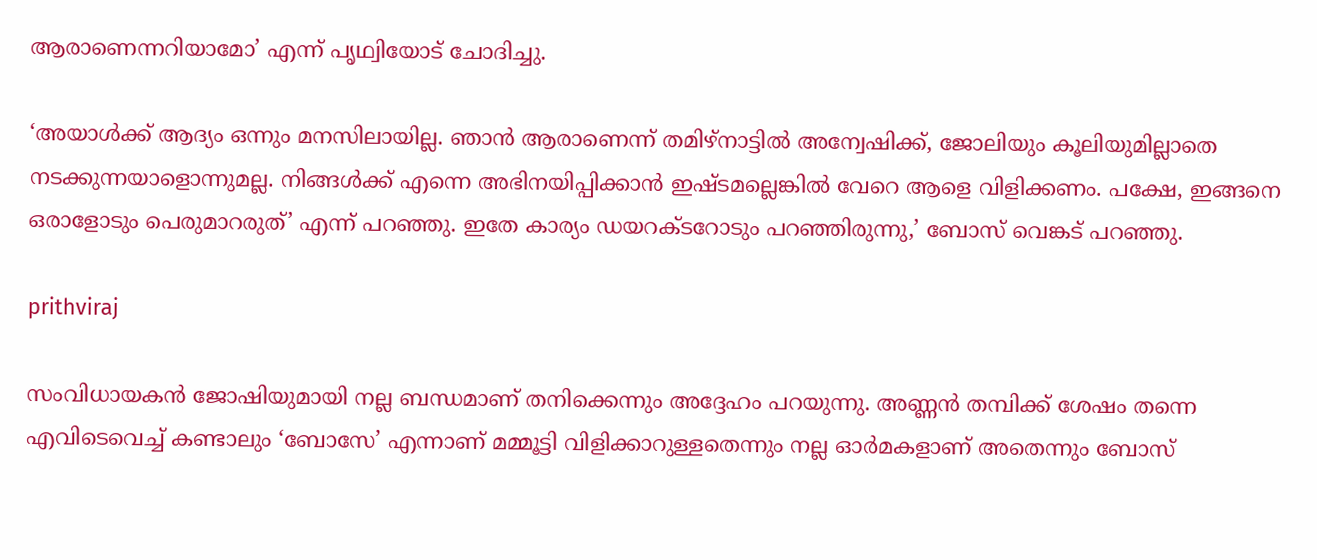ആരാണെന്നറിയാമോ’ എന്ന് പൃഥ്വിയോട് ചോദിച്ചു.

‘അയാള്‍ക്ക് ആദ്യം ഒന്നും മനസിലായില്ല. ഞാന്‍ ആരാണെന്ന് തമിഴ്‌നാട്ടില്‍ അന്വേഷിക്ക്, ജോലിയും കൂലിയുമില്ലാതെ നടക്കുന്നയാളൊന്നുമല്ല. നിങ്ങള്‍ക്ക് എന്നെ അഭിനയിപ്പിക്കാന്‍ ഇഷ്ടമല്ലെങ്കില്‍ വേറെ ആളെ വിളിക്കണം. പക്ഷേ, ഇങ്ങനെ ഒരാളോടും പെരുമാറരുത്’ എന്ന് പറഞ്ഞു. ഇതേ കാര്യം ഡയറക്ടറോടും പറഞ്ഞിരുന്നു,’ ബോസ് വെങ്കട് പറഞ്ഞു.

prithviraj

സംവിധായകന്‍ ജോഷിയുമായി നല്ല ബന്ധമാണ് തനിക്കെന്നും അദ്ദേഹം പറയുന്നു. അണ്ണന്‍ തമ്പിക്ക് ശേഷം തന്നെ എവിടെവെച്ച് കണ്ടാലും ‘ബോസേ’ എന്നാണ് മമ്മൂട്ടി വിളിക്കാറുള്ളതെന്നും നല്ല ഓര്‍മകളാണ് അതെന്നും ബോസ്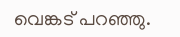വെങ്കട് പറഞ്ഞു.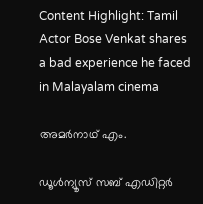Content Highlight: Tamil Actor Bose Venkat shares a bad experience he faced in Malayalam cinema

അമര്‍നാഥ് എം.

ഡൂള്‍ന്യൂസ് സബ് എഡിറ്റര്‍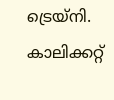ട്രെയ്‌നി. കാലിക്കറ്റ്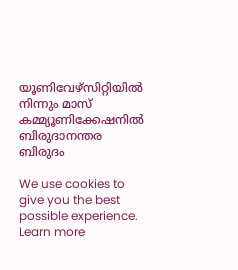യൂണിവേഴ്‌സിറ്റിയില്‍ നിന്നും മാസ് കമ്മ്യൂണിക്കേഷനില്‍ ബിരുദാനന്തര ബിരുദം

We use cookies to give you the best possible experience. Learn more